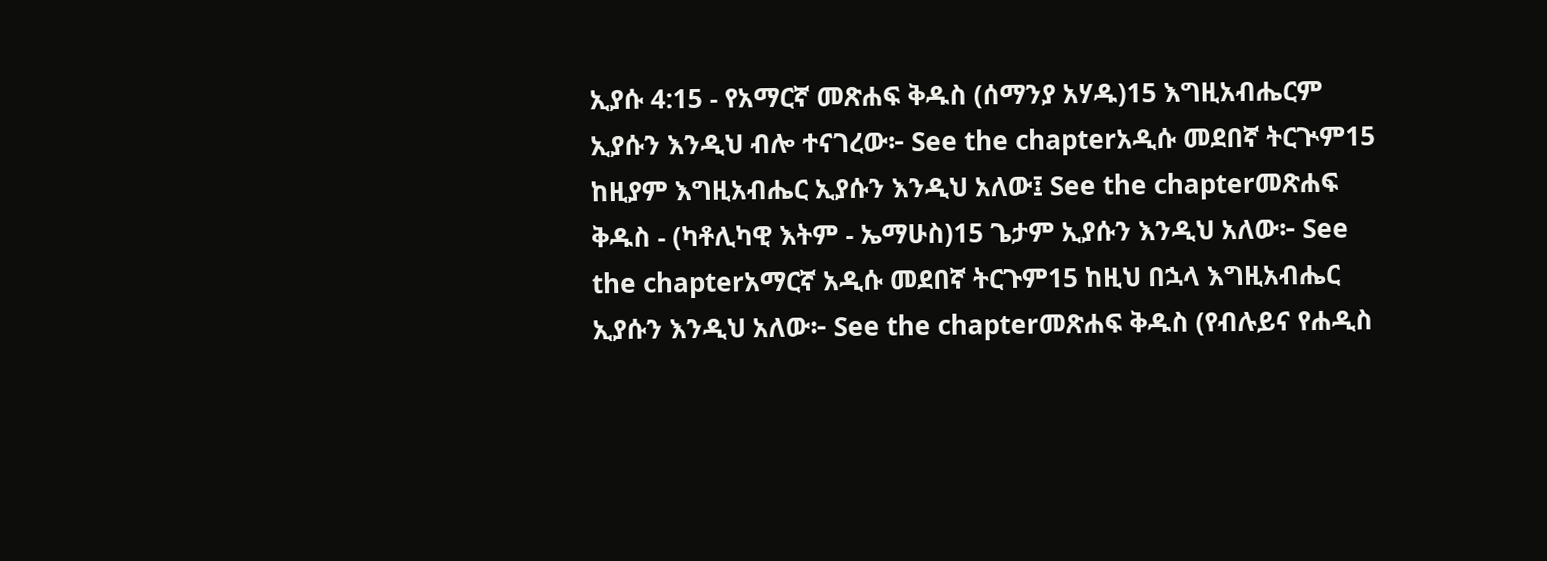ኢያሱ 4:15 - የአማርኛ መጽሐፍ ቅዱስ (ሰማንያ አሃዱ)15 እግዚአብሔርም ኢያሱን እንዲህ ብሎ ተናገረው፦ See the chapterአዲሱ መደበኛ ትርጒም15 ከዚያም እግዚአብሔር ኢያሱን እንዲህ አለው፤ See the chapterመጽሐፍ ቅዱስ - (ካቶሊካዊ እትም - ኤማሁስ)15 ጌታም ኢያሱን እንዲህ አለው፦ See the chapterአማርኛ አዲሱ መደበኛ ትርጉም15 ከዚህ በኋላ እግዚአብሔር ኢያሱን እንዲህ አለው፦ See the chapterመጽሐፍ ቅዱስ (የብሉይና የሐዲስ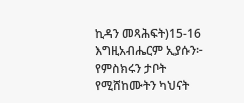ኪዳን መጻሕፍት)15-16 እግዚአብሔርም ኢያሱን፦ የምስክሩን ታቦት የሚሸከሙትን ካህናት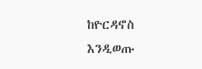ከዮርዳኖስ እንዲወጡ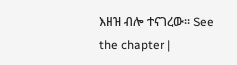እዘዝ ብሎ ተናገረው። See the chapter |